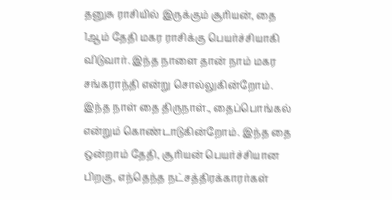தனுசு ராசியில் இருக்கும் சூரியன், தை 1ஆம் தேதி மகர ராசிக்கு பெயர்ச்சியாகி விடுவார். இந்த நாளை தான் நாம் மகர சங்கராந்தி என்று சொல்லுகின்றோம். இந்த நாள் தை திருநாள்., தைப்பொங்கல் என்றும் கொண்டாடுகின்றோம். இந்த தை ஒன்றாம் தேதி, சூரியன் பெயர்ச்சியான பிறகு, எந்தெந்த நட்சத்திரக்காரர்கள்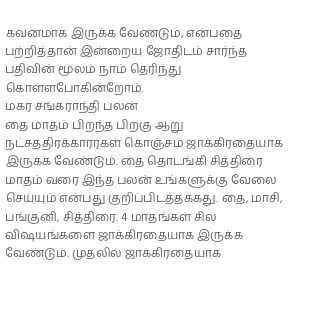கவனமாக இருக்க வேண்டும், என்பதை பற்றித்தான் இன்றைய ஜோதிடம் சார்ந்த பதிவின் மூலம் நாம் தெரிந்து கொள்ளபோகின்றோம்.
மகர சங்கராந்தி பலன்
தை மாதம் பிறந்த பிறகு ஆறு நட்சத்திரக்காரர்கள் கொஞ்சம் ஜாக்கிரதையாக இருக்க வேண்டும். தை தொடங்கி சித்திரை மாதம் வரை இந்த பலன் உங்களுக்கு வேலை செய்யும் என்பது குறிப்பிடத்தக்கது. தை, மாசி, பங்குனி, சித்திரை. 4 மாதங்கள் சில விஷயங்களை ஜாக்கிரதையாக இருக்க வேண்டும். முதலில் ஜாக்கிரதையாக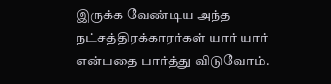இருக்க வேண்டிய அந்த நட்சத்திரக்காரர்கள் யார் யார் என்பதை பார்த்து விடுவோம்.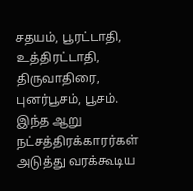சதயம், பூரட்டாதி, உத்திரட்டாதி, திருவாதிரை, புனர்பூசம், பூசம். இந்த ஆறு நட்சத்திரக்காரர்கள் அடுத்து வரக்கூடிய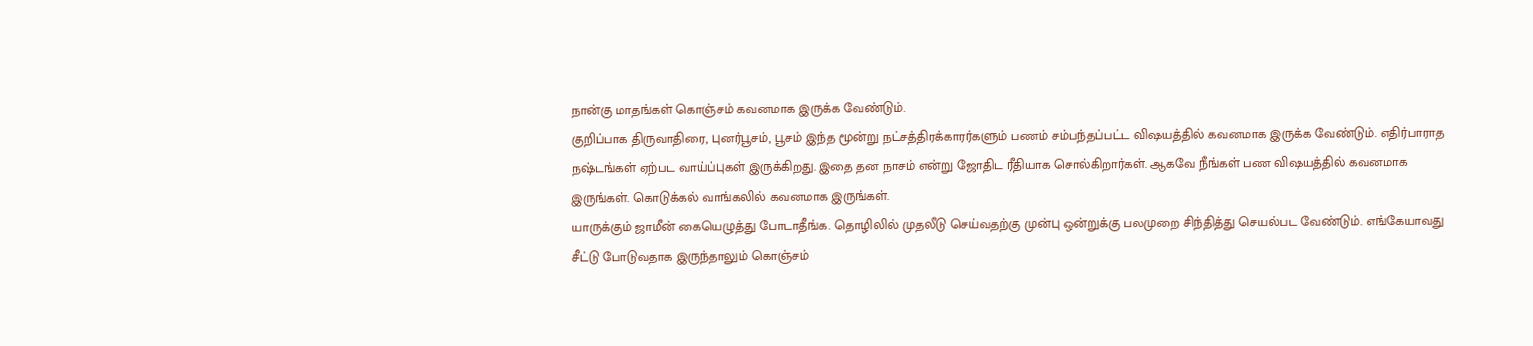நான்கு மாதங்கள் கொஞ்சம் கவனமாக இருக்க வேண்டும்.
குறிப்பாக திருவாதிரை, புனர்பூசம், பூசம் இந்த மூன்று நட்சத்திரக்காரர்களும் பணம் சம்பந்தப்பட்ட விஷயத்தில் கவனமாக இருக்க வேண்டும். எதிர்பாராத நஷ்டங்கள் ஏற்பட வாய்ப்புகள் இருக்கிறது. இதை தன நாசம் என்று ஜோதிட ரீதியாக சொல்கிறார்கள். ஆகவே நீங்கள் பண விஷயத்தில் கவனமாக இருங்கள். கொடுக்கல் வாங்கலில் கவனமாக இருங்கள்.
யாருக்கும் ஜாமீன் கையெழுத்து போடாதீங்க. தொழிலில் முதலீடு செய்வதற்கு முன்பு ஒன்றுக்கு பலமுறை சிந்தித்து செயல்பட வேண்டும். எங்கேயாவது சீட்டு போடுவதாக இருந்தாலும் கொஞ்சம்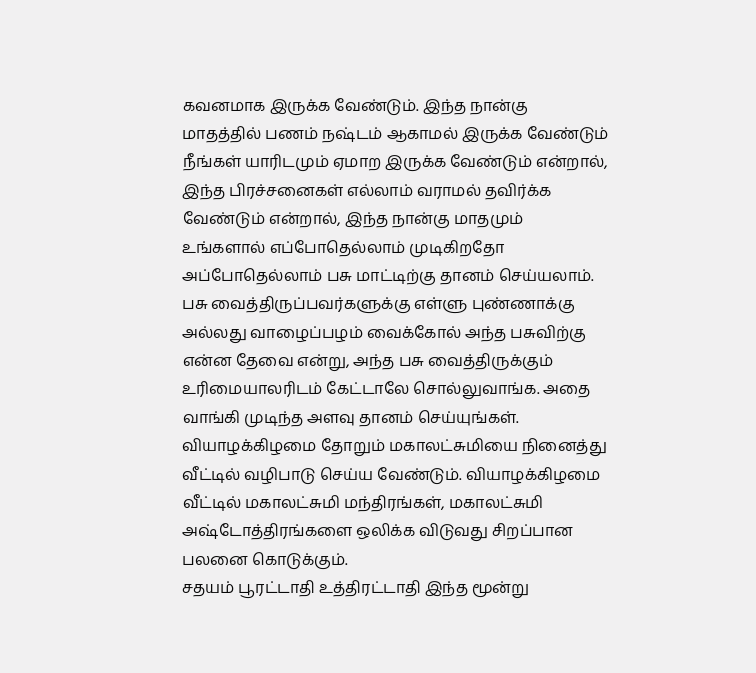கவனமாக இருக்க வேண்டும். இந்த நான்கு மாதத்தில் பணம் நஷ்டம் ஆகாமல் இருக்க வேண்டும் நீங்கள் யாரிடமும் ஏமாற இருக்க வேண்டும் என்றால், இந்த பிரச்சனைகள் எல்லாம் வராமல் தவிர்க்க வேண்டும் என்றால், இந்த நான்கு மாதமும் உங்களால் எப்போதெல்லாம் முடிகிறதோ அப்போதெல்லாம் பசு மாட்டிற்கு தானம் செய்யலாம்.
பசு வைத்திருப்பவர்களுக்கு எள்ளு புண்ணாக்கு அல்லது வாழைப்பழம் வைக்கோல் அந்த பசுவிற்கு என்ன தேவை என்று, அந்த பசு வைத்திருக்கும் உரிமையாலரிடம் கேட்டாலே சொல்லுவாங்க. அதை வாங்கி முடிந்த அளவு தானம் செய்யுங்கள். வியாழக்கிழமை தோறும் மகாலட்சுமியை நினைத்து வீட்டில் வழிபாடு செய்ய வேண்டும். வியாழக்கிழமை வீட்டில் மகாலட்சுமி மந்திரங்கள், மகாலட்சுமி அஷ்டோத்திரங்களை ஒலிக்க விடுவது சிறப்பான பலனை கொடுக்கும்.
சதயம் பூரட்டாதி உத்திரட்டாதி இந்த மூன்று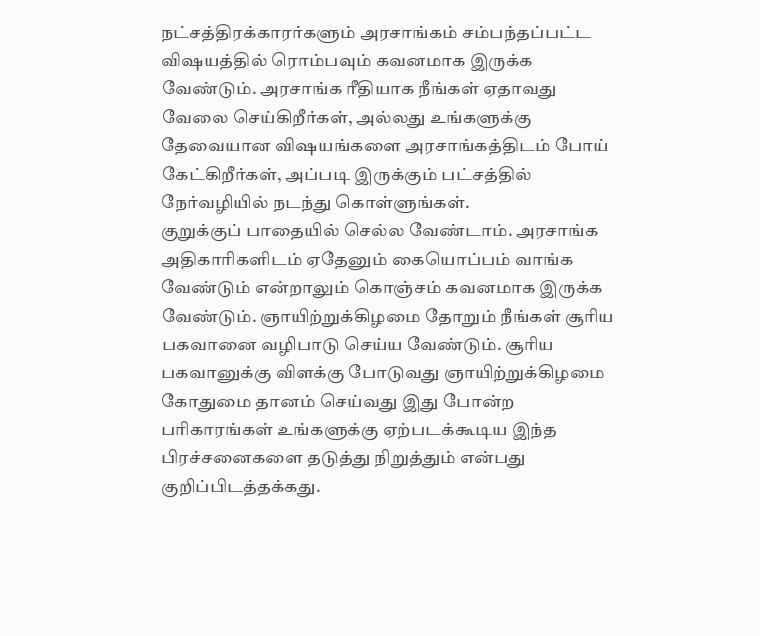நட்சத்திரக்காரர்களும் அரசாங்கம் சம்பந்தப்பட்ட விஷயத்தில் ரொம்பவும் கவனமாக இருக்க வேண்டும். அரசாங்க ரீதியாக நீங்கள் ஏதாவது வேலை செய்கிறீர்கள், அல்லது உங்களுக்கு தேவையான விஷயங்களை அரசாங்கத்திடம் போய் கேட்கிறீர்கள், அப்படி இருக்கும் பட்சத்தில் நேர்வழியில் நடந்து கொள்ளுங்கள்.
குறுக்குப் பாதையில் செல்ல வேண்டாம். அரசாங்க அதிகாரிகளிடம் ஏதேனும் கையொப்பம் வாங்க வேண்டும் என்றாலும் கொஞ்சம் கவனமாக இருக்க வேண்டும். ஞாயிற்றுக்கிழமை தோறும் நீங்கள் சூரிய பகவானை வழிபாடு செய்ய வேண்டும். சூரிய பகவானுக்கு விளக்கு போடுவது ஞாயிற்றுக்கிழமை கோதுமை தானம் செய்வது இது போன்ற பரிகாரங்கள் உங்களுக்கு ஏற்படக்கூடிய இந்த பிரச்சனைகளை தடுத்து நிறுத்தும் என்பது குறிப்பிடத்தக்கது.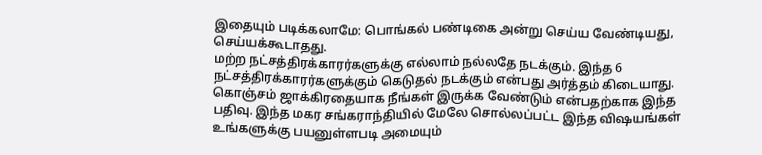இதையும் படிக்கலாமே: பொங்கல் பண்டிகை அன்று செய்ய வேண்டியது, செய்யக்கூடாதது.
மற்ற நட்சத்திரக்காரர்களுக்கு எல்லாம் நல்லதே நடக்கும். இந்த 6 நட்சத்திரக்காரர்களுக்கும் கெடுதல் நடக்கும் என்பது அர்த்தம் கிடையாது. கொஞ்சம் ஜாக்கிரதையாக நீங்கள் இருக்க வேண்டும் என்பதற்காக இந்த பதிவு. இந்த மகர சங்கராந்தியில் மேலே சொல்லப்பட்ட இந்த விஷயங்கள் உங்களுக்கு பயனுள்ளபடி அமையும்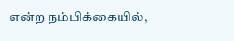என்ற நம்பிக்கையில்,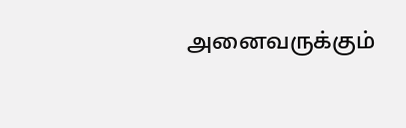அனைவருக்கும்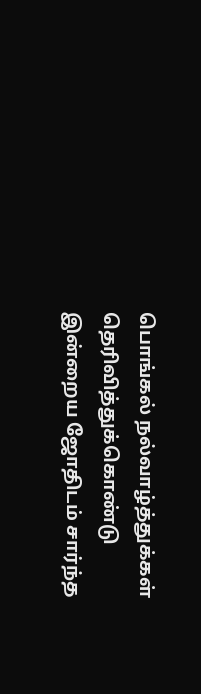பொங்கல் நல்வாழ்த்துக்கள் தெரிவித்துக்கொண்டு இன்றைய ஜோதிடம் சார்ந்த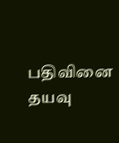பதிவினை தயவு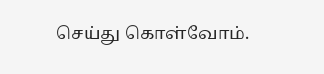செய்து கொள்வோம்.